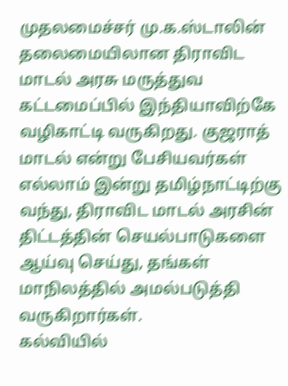முதலமைச்சர் மு.க.ஸ்டாலின் தலைமையிலான திராவிட மாடல் அரசு மருத்துவ கட்டமைப்பில் இந்தியாவிற்கே வழிகாட்டி வருகிறது. குஜராத் மாடல் என்று பேசியவர்கள் எல்லாம் இன்று தமிழ்நாட்டிற்கு வந்து, திராவிட மாடல் அரசின் திட்டத்தின் செயல்பாடுகளை ஆய்வு செய்து, தங்கள் மாநிலத்தில் அமல்படுத்தி வருகிறார்கள்.
கல்வியில்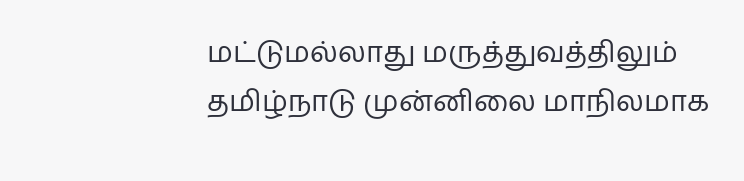மட்டுமல்லாது மருத்துவத்திலும் தமிழ்நாடு முன்னிலை மாநிலமாக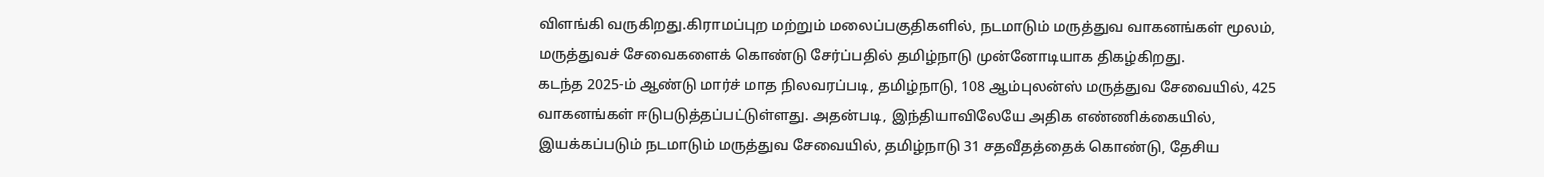விளங்கி வருகிறது.கிராமப்புற மற்றும் மலைப்பகுதிகளில், நடமாடும் மருத்துவ வாகனங்கள் மூலம், மருத்துவச் சேவைகளைக் கொண்டு சேர்ப்பதில் தமிழ்நாடு முன்னோடியாக திகழ்கிறது.
கடந்த 2025-ம் ஆண்டு மார்ச் மாத நிலவரப்படி, தமிழ்நாடு, 108 ஆம்புலன்ஸ் மருத்துவ சேவையில், 425 வாகனங்கள் ஈடுபடுத்தப்பட்டுள்ளது. அதன்படி, இந்தியாவிலேயே அதிக எண்ணிக்கையில், இயக்கப்படும் நடமாடும் மருத்துவ சேவையில், தமிழ்நாடு 31 சதவீதத்தைக் கொண்டு, தேசிய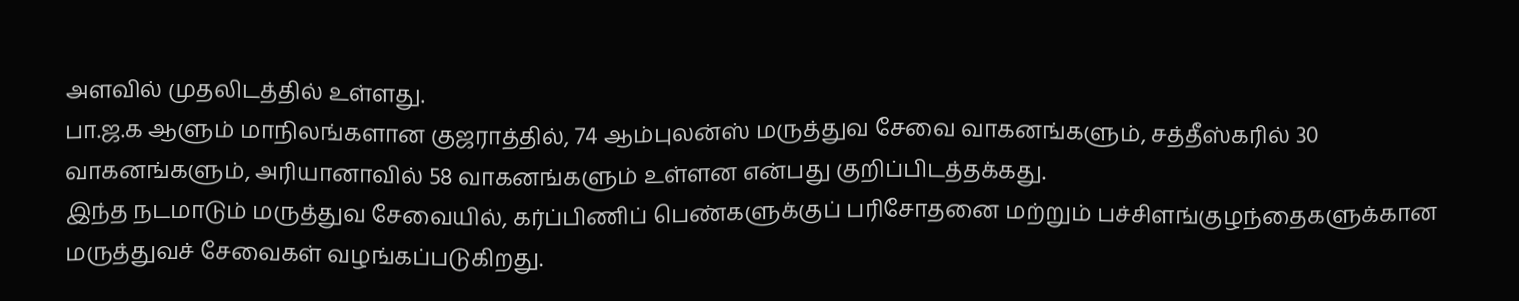அளவில் முதலிடத்தில் உள்ளது.
பா.ஜ.க ஆளும் மாநிலங்களான குஜராத்தில், 74 ஆம்புலன்ஸ் மருத்துவ சேவை வாகனங்களும், சத்தீஸ்கரில் 30 வாகனங்களும், அரியானாவில் 58 வாகனங்களும் உள்ளன என்பது குறிப்பிடத்தக்கது.
இந்த நடமாடும் மருத்துவ சேவையில், கர்ப்பிணிப் பெண்களுக்குப் பரிசோதனை மற்றும் பச்சிளங்குழந்தைகளுக்கான மருத்துவச் சேவைகள் வழங்கப்படுகிறது.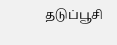தடுப்பூசி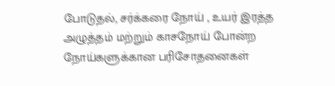போடுதல், சர்க்கரை நோய் , உயர் இரத்த அழுத்தம் மற்றும் காசநோய் போன்ற நோய்களுக்கான பரிசோதனைகள்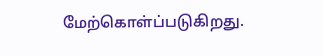மேற்கொள்ப்படுகிறது.